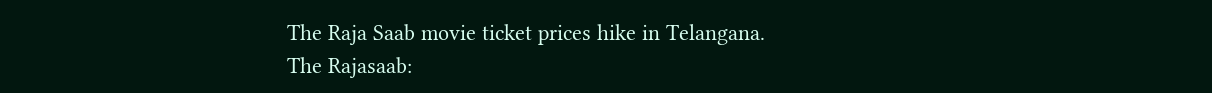The Raja Saab movie ticket prices hike in Telangana.
The Rajasaab: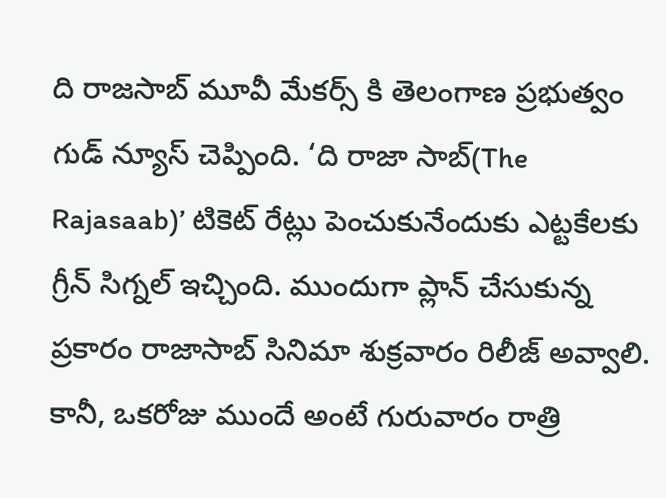ది రాజసాబ్ మూవీ మేకర్స్ కి తెలంగాణ ప్రభుత్వం గుడ్ న్యూస్ చెప్పింది. ‘ది రాజా సాబ్(The Rajasaab)’ టికెట్ రేట్లు పెంచుకునేందుకు ఎట్టకేలకు గ్రీన్ సిగ్నల్ ఇచ్చింది. ముందుగా ప్లాన్ చేసుకున్న ప్రకారం రాజాసాబ్ సినిమా శుక్రవారం రిలీజ్ అవ్వాలి. కానీ, ఒకరోజు ముందే అంటే గురువారం రాత్రి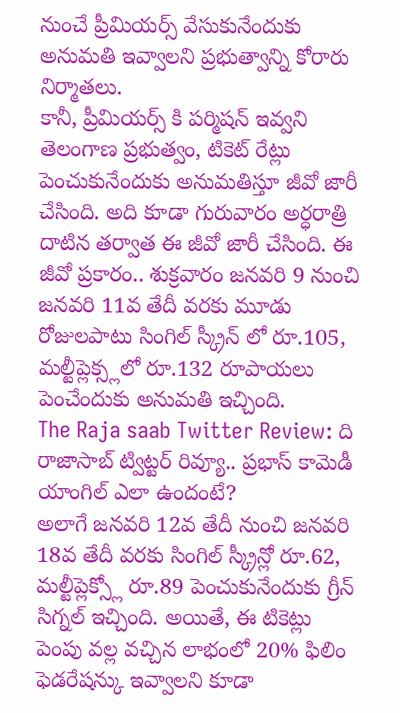నుంచే ప్రీమియర్స్ వేసుకునేందుకు అనుమతి ఇవ్వాలని ప్రభుత్వాన్ని కోరారు నిర్మాతలు.
కానీ, ప్రీమియర్స్ కి పర్మిషన్ ఇవ్వని తెలంగాణ ప్రభుత్వం, టికెట్ రేట్లు పెంచుకునేందుకు అనుమతిస్తూ జీవో జారీ చేసింది. అది కూడా గురువారం అర్ధరాత్రి దాటిన తర్వాత ఈ జీవో జారీ చేసింది. ఈ జీవో ప్రకారం.. శుక్రవారం జనవరి 9 నుంచి జనవరి 11వ తేదీ వరకు మూడు రోజులపాటు సింగిల్ స్క్రీన్ లో రూ.105, మల్టీప్లెక్స్లలో రూ.132 రూపాయలు పెంచేందుకు అనుమతి ఇచ్చింది.
The Raja saab Twitter Review: ది రాజాసాబ్ ట్విట్టర్ రివ్యూ.. ప్రభాస్ కామెడీ యాంగిల్ ఎలా ఉందంటే?
అలాగే జనవరి 12వ తేదీ నుంచి జనవరి 18వ తేదీ వరకు సింగిల్ స్క్రీన్లో రూ.62, మల్టీప్లెక్స్లో రూ.89 పెంచుకునేందుకు గ్రీన్ సిగ్నల్ ఇచ్చింది. అయితే, ఈ టికెట్లు పెంపు వల్ల వచ్చిన లాభంలో 20% ఫిలిం ఫెడరేషన్కు ఇవ్వాలని కూడా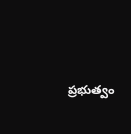ప్రభుత్వం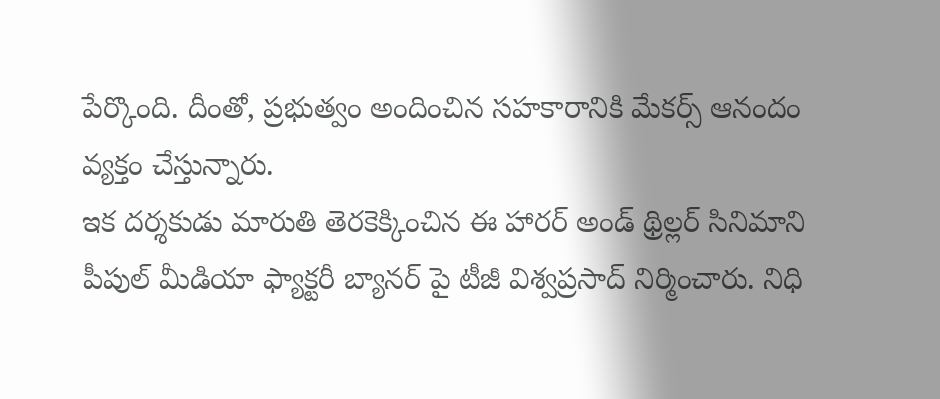పేర్కొంది. దీంతో, ప్రభుత్వం అందించిన సహకారానికి మేకర్స్ ఆనందం వ్యక్తం చేస్తున్నారు.
ఇక దర్శకుడు మారుతి తెరకెక్కించిన ఈ హారర్ అండ్ థ్రిల్లర్ సినిమాని పీపుల్ మీడియా ఫ్యాక్టరీ బ్యానర్ పై టీజీ విశ్వప్రసాద్ నిర్మించారు. నిధి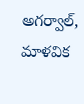అగర్వాల్, మాళవిక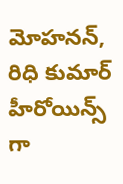మోహనన్, రిధి కుమార్ హీరోయిన్స్ గా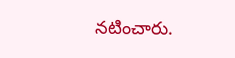నటించారు.